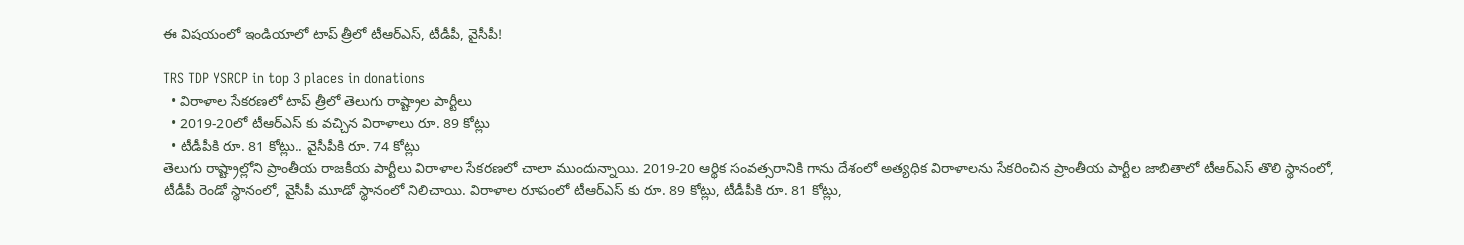ఈ విషయంలో ఇండియాలో టాప్ త్రీలో టీఆర్ఎస్, టీడీపీ, వైసీపీ!

TRS TDP YSRCP in top 3 places in donations
  • విరాళాల సేకరణలో టాప్ త్రీలో తెలుగు రాష్ట్రాల పార్టీలు
  • 2019-20లో టీఆర్ఎస్ కు వచ్చిన విరాళాలు రూ. 89 కోట్లు
  • టీడీపీకి రూ. 81 కోట్లు.. వైసీపీకి రూ. 74 కోట్లు
తెలుగు రాష్ట్రాల్లోని ప్రాంతీయ రాజకీయ పార్టీలు విరాళాల సేకరణలో చాలా ముందున్నాయి. 2019-20 ఆర్థిక సంవత్సరానికి గాను దేశంలో అత్యధిక విరాళాలను సేకరించిన ప్రాంతీయ పార్టీల జాబితాలో టీఆర్ఎస్ తొలి స్థానంలో, టీడీపీ రెండో స్థానంలో, వైసీపీ మూడో స్థానంలో నిలిచాయి. విరాళాల రూపంలో టీఆర్ఎస్ కు రూ. 89 కోట్లు, టీడీపీకి రూ. 81 కోట్లు,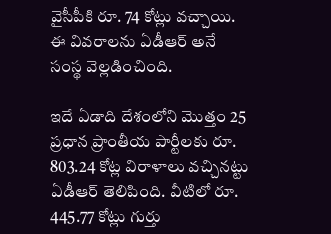వైసీపీకి రూ. 74 కోట్లు వచ్చాయి. ఈ వివరాలను ఏడీఆర్ అనే సంస్థ వెల్లడించింది.

ఇదే ఏడాది దేశంలోని మొత్తం 25 ప్రధాన ప్రాంతీయ పార్టీలకు రూ. 803.24 కోట్ల విరాళాలు వచ్చినట్టు ఏడీఆర్ తెలిపింది. వీటిలో రూ. 445.77 కోట్లు గుర్తు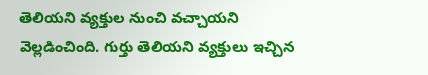తెలియని వ్యక్తుల నుంచి వచ్చాయని వెల్లడించింది. గుర్తు తెలియని వ్యక్తులు ఇచ్చిన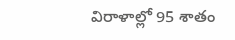విరాళాల్లో 95 శాతం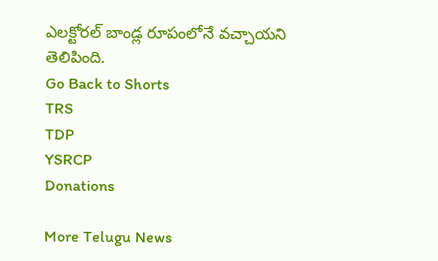ఎలక్టోరల్ బాండ్ల రూపంలోనే వచ్చాయని తెలిపింది.
Go Back to Shorts
TRS
TDP
YSRCP
Donations

More Telugu News